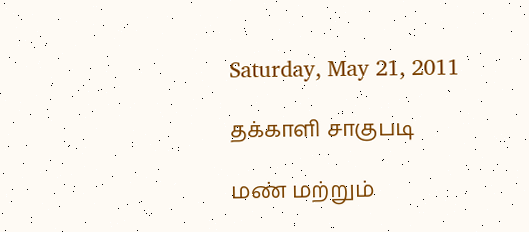Saturday, May 21, 2011

தக்காளி சாகுபடி

மண் மற்றும்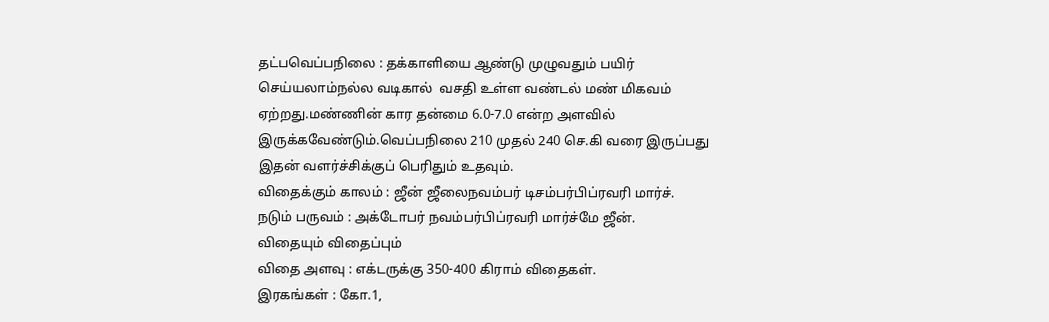தட்பவெப்பநிலை : தக்காளியை ஆண்டு முழுவதும் பயிர் செய்யலாம்நல்ல வடிகால்  வசதி உள்ள வண்டல் மண் மிகவம் ஏற்றது.மண்ணின் கார தன்மை 6.0-7.0 என்ற அளவில் இருக்கவேண்டும்.வெப்பநிலை 210 முதல் 240 செ.கி வரை இருப்பது இதன் வளர்ச்சிக்குப் பெரிதும் உதவும்.
விதைக்கும் காலம் : ஜீன் ஜீலைநவம்பர் டிசம்பர்பிப்ரவரி மார்ச்.
நடும் பருவம் : அக்டோபர் நவம்பர்பிப்ரவரி மார்ச்மே ஜீன்.
விதையும் விதைப்பும்
விதை அளவு : எக்டருக்கு 350-400 கிராம் விதைகள்.
இரகங்கள் : கோ.1,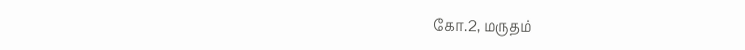கோ.2, மருதம்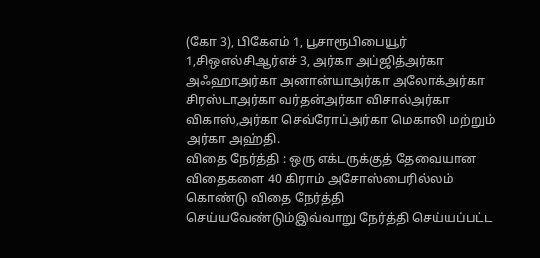(கோ 3), பிகேஎம் 1, பூசாரூபிபையூர் 1,சிஒஎல்சிஆர்எச் 3, அர்கா அப்ஜித்அர்கா அஃஹாஅர்கா அனான்யாஅர்கா அலோக்அர்கா சிரஸ்டாஅர்கா வர்தன்அர்கா விசால்அர்கா விகாஸ்,அர்கா செவ்ரோப்அர்கா மெகாலி மற்றும் அர்கா அஹ்தி.
விதை நேர்த்தி : ஒரு எக்டருக்குத் தேவையான விதைகளை 40 கிராம் அசோஸ்பைரில்லம் கொண்டு விதை நேர்த்தி செய்யவேண்டும்இவ்வாறு நேர்த்தி செய்யப்பட்ட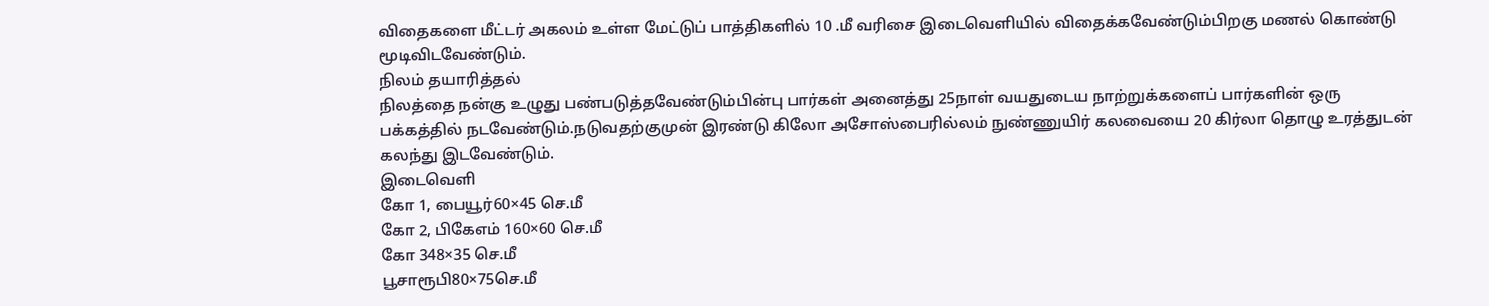விதைகளை மீட்டர் அகலம் உள்ள மேட்டுப் பாத்திகளில் 10 .மீ வரிசை இடைவெளியில் விதைக்கவேண்டும்பிறகு மணல் கொண்டு மூடிவிடவேண்டும்.
நிலம் தயாரித்தல்
நிலத்தை நன்கு உழுது பண்படுத்தவேண்டும்பின்பு பார்கள் அனைத்து 25நாள் வயதுடைய நாற்றுக்களைப் பார்களின் ஒரு பக்கத்தில் நடவேண்டும்.நடுவதற்குமுன் இரண்டு கிலோ அசோஸ்பைரில்லம் நுண்ணுயிர் கலவையை 20 கிர்லா தொழு உரத்துடன் கலந்து இடவேண்டும்.
இடைவெளி
கோ 1, பையூர்60×45 செ.மீ
கோ 2, பிகேஎம் 160×60 செ.மீ
கோ 348×35 செ.மீ
பூசாரூபி80×75செ.மீ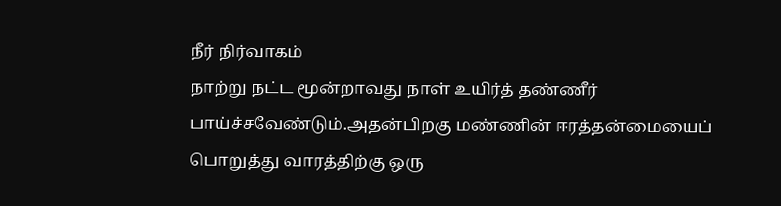நீர் நிர்வாகம்
நாற்று நட்ட மூன்றாவது நாள் உயிர்த் தண்ணீர் பாய்ச்சவேண்டும்.அதன்பிறகு மண்ணின் ஈரத்தன்மையைப்  பொறுத்து வாரத்திற்கு ஒரு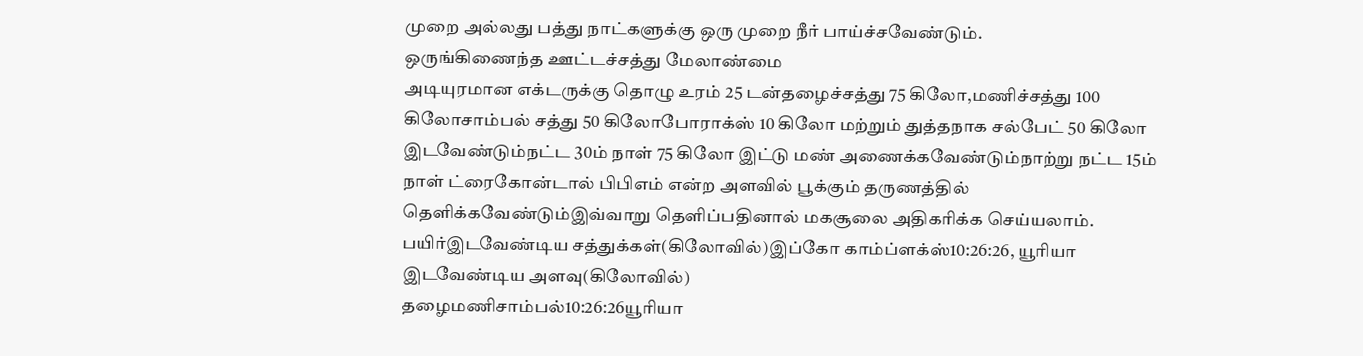முறை அல்லது பத்து நாட்களுக்கு ஒரு முறை நீர் பாய்ச்சவேண்டும்.
ஒருங்கிணைந்த ஊட்டச்சத்து மேலாண்மை
அடியுரமான எக்டருக்கு தொழு உரம் 25 டன்தழைச்சத்து 75 கிலோ,மணிச்சத்து 100 கிலோசாம்பல் சத்து 50 கிலோபோராக்ஸ் 10 கிலோ மற்றும் துத்தநாக சல்பேட் 50 கிலோ இடவேண்டும்நட்ட 30ம் நாள் 75 கிலோ இட்டு மண் அணைக்கவேண்டும்நாற்று நட்ட 15ம் நாள் ட்ரைகோன்டால் பிபிஎம் என்ற அளவில் பூக்கும் தருணத்தில் தெளிக்கவேண்டும்இவ்வாறு தெளிப்பதினால் மகசூலை அதிகரிக்க செய்யலாம்.
பயிர்இடவேண்டிய சத்துக்கள்(கிலோவில்)இப்கோ காம்ப்ளக்ஸ்10:26:26, யூரியா இடவேண்டிய அளவு(கிலோவில்)
தழைமணிசாம்பல்10:26:26யூரியா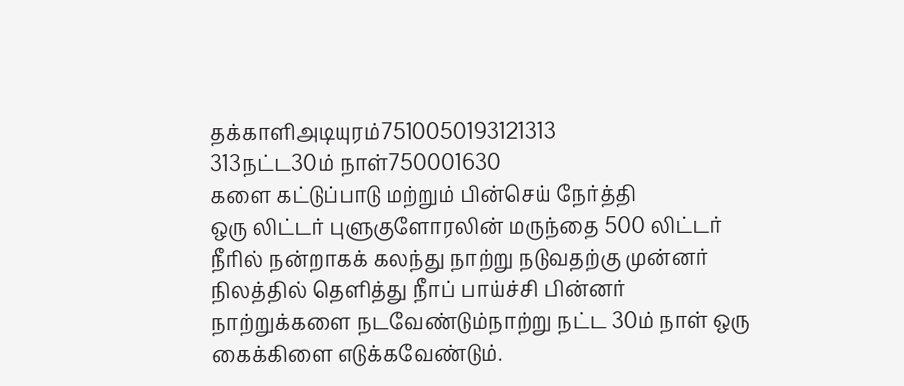தக்காளிஅடியுரம்7510050193121313
313நட்ட30ம் நாள்750001630
களை கட்டுப்பாடு மற்றும் பின்செய் நேர்த்தி
ஒரு லிட்டர் புளுகுளோரலின் மருந்தை 500 லிட்டர் நீரில் நன்றாகக் கலந்து நாற்று நடுவதற்கு முன்னர் நிலத்தில் தெளித்து நீாப் பாய்ச்சி பின்னர் நாற்றுக்களை நடவேண்டும்நாற்று நட்ட 30ம் நாள் ஒரு கைக்கிளை எடுக்கவேண்டும்.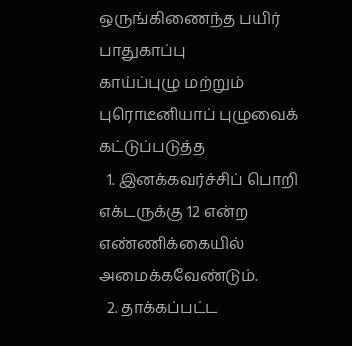ஒருங்கிணைந்த பயிர் பாதுகாப்பு
காய்ப்புழு மற்றும் புரொடீனியாப் புழுவைக் கட்டுப்படுத்த
  1. இனக்கவர்ச்சிப் பொறி எக்டருக்கு 12 என்ற எண்ணிக்கையில் அமைக்கவேண்டும்.
  2. தாக்கப்பட்ட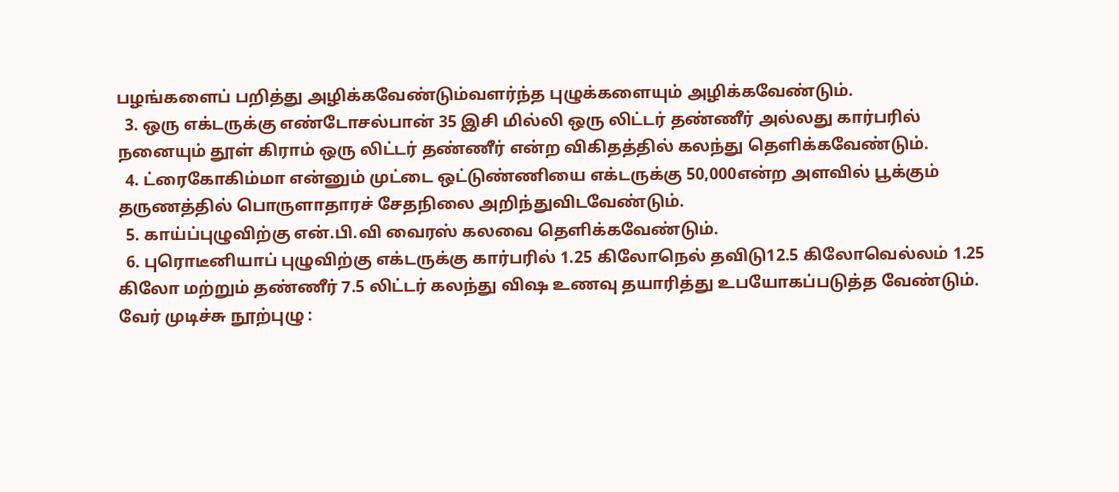பழங்களைப் பறித்து அழிக்கவேண்டும்வளர்ந்த புழுக்களையும் அழிக்கவேண்டும்.
  3. ஒரு எக்டருக்கு எண்டோசல்பான் 35 இசி மில்லி ஒரு லிட்டர் தண்ணீர் அல்லது கார்பரில் நனையும் தூள் கிராம் ஒரு லிட்டர் தண்ணீர் என்ற விகிதத்தில் கலந்து தெளிக்கவேண்டும்.
  4. ட்ரைகோகிம்மா என்னும் முட்டை ஒட்டுண்ணியை எக்டருக்கு 50,000என்ற அளவில் பூக்கும் தருணத்தில் பொருளாதாரச் சேதநிலை அறிந்துவிடவேண்டும்.
  5. காய்ப்புழுவிற்கு என்.பி.வி வைரஸ் கலவை தெளிக்கவேண்டும்.
  6. புரொடீனியாப் புழுவிற்கு எக்டருக்கு கார்பரில் 1.25 கிலோநெல் தவிடு12.5 கிலோவெல்லம் 1.25 கிலோ மற்றும் தண்ணீர் 7.5 லிட்டர் கலந்து விஷ உணவு தயாரித்து உபயோகப்படுத்த வேண்டும்.
வேர் முடிச்சு நூற்புழு :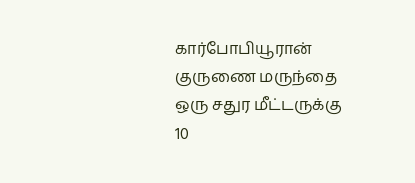கார்போபியூரான் குருணை மருந்தை ஒரு சதுர மீட்டருக்கு 10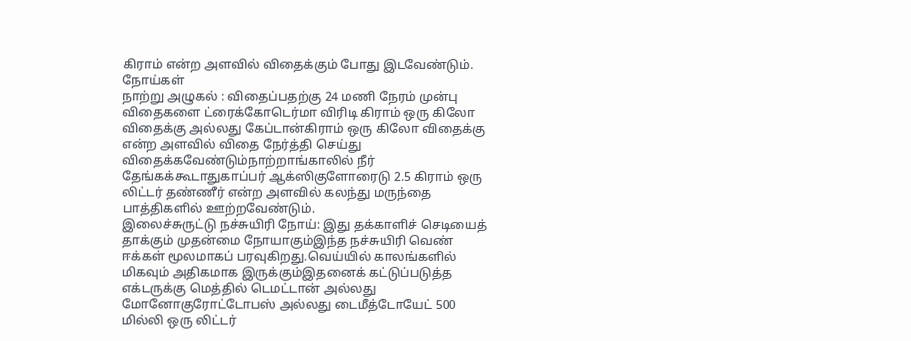கிராம் என்ற அளவில் விதைக்கும் போது இடவேண்டும்.
நோய்கள்
நாற்று அழுகல் : விதைப்பதற்கு 24 மணி நேரம் முன்பு விதைகளை ட்ரைக்கோடெர்மா விரிடி கிராம் ஒரு கிலோ விதைக்கு அல்லது கேப்டான்கிராம் ஒரு கிலோ விதைக்கு என்ற அளவில் விதை நேர்த்தி செய்து விதைக்கவேண்டும்நாற்றாங்காலில் நீர் தேங்கக்கூடாதுகாப்பர் ஆக்ஸிகுளோரைடு 2.5 கிராம் ஒரு லிட்டர் தண்ணீர் என்ற அளவில் கலந்து மருந்தை பாத்திகளில் ஊற்றவேண்டும்.
இலைச்சுருட்டு நச்சுயிரி நோய்: இது தக்காளிச் செடியைத் தாக்கும் முதன்மை நோயாகும்இந்த நச்சுயிரி வெண் ஈக்கள் மூலமாகப் பரவுகிறது.வெய்யில் காலங்களில்  மிகவும் அதிகமாக இருக்கும்இதனைக் கட்டுப்படுத்த எக்டருக்கு மெத்தில் டெமட்டான் அல்லது மோனோகுரோட்டோபஸ் அல்லது டைமீத்டோயேட் 500 மில்லி ஒரு லிட்டர்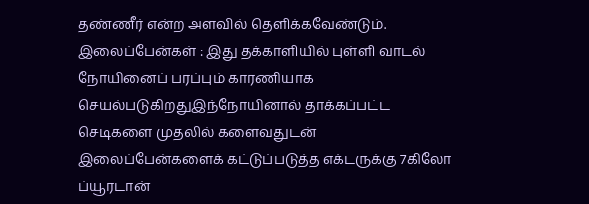தண்ணீர் என்ற அளவில் தெளிக்கவேண்டும்.
இலைப்பேன்கள் : இது தக்காளியில் புள்ளி வாடல் நோயினைப் பரப்பும் காரணியாக செயல்படுகிறதுஇந்நோயினால் தாக்கப்பட்ட செடிகளை முதலில் களைவதுடன் இலைப்பேன்களைக் கட்டுப்படுத்த எக்டருக்கு 7கிலோ ப்யூரடான்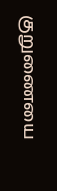குறுணையை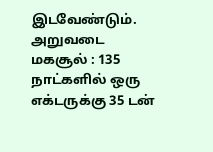இடவேண்டும்.
அறுவடை
மகசூல் : 135 நாட்களில் ஒரு எக்டருக்கு 35 டன்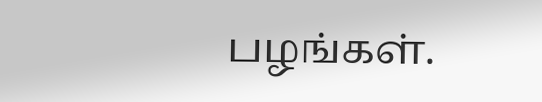பழங்கள்.